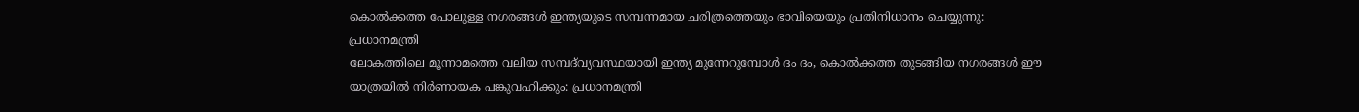കൊൽക്കത്ത പോലുള്ള നഗരങ്ങൾ ഇന്ത്യയുടെ സമ്പന്നമായ ചരിത്രത്തെയും ഭാവിയെയും പ്രതിനിധാനം ചെയ്യുന്നു: പ്രധാനമന്ത്രി
ലോകത്തിലെ മൂന്നാമത്തെ വലിയ സമ്പദ്‌വ്യവസ്ഥയായി ഇന്ത്യ മുന്നേറുമ്പോൾ ദം ദം, കൊൽക്കത്ത തുടങ്ങിയ നഗരങ്ങൾ ഈ യാത്രയിൽ നിർണായക പങ്കുവഹിക്കും: പ്രധാനമന്ത്രി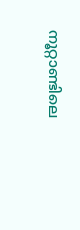നൂറ്റാണ്ടിലെ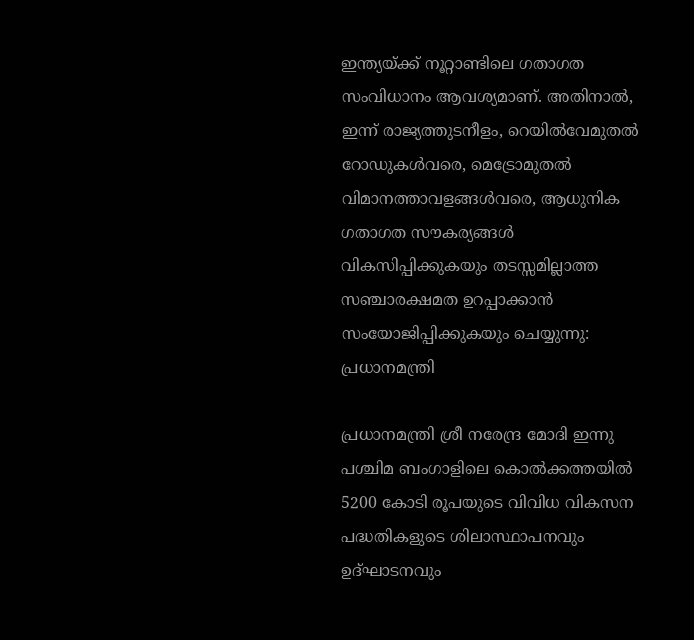ഇന്ത്യയ്ക്ക് നൂറ്റാണ്ടിലെ ഗതാഗത സംവിധാനം ആവശ്യമാണ്. അതിനാൽ, ഇന്ന് രാജ്യത്തുടനീളം, റെയിൽവേമുതൽ റോഡുകൾവരെ, മെട്രോമുതൽ വിമാനത്താവളങ്ങൾവരെ, ആധുനിക ഗതാഗത സൗകര്യങ്ങൾ വികസിപ്പിക്കുകയും തടസ്സമില്ലാത്ത സഞ്ചാരക്ഷമത ഉറപ്പാക്കാൻ സംയോജിപ്പിക്കുകയും ചെയ്യുന്നു: പ്രധാനമന്ത്രി

പ്രധാനമന്ത്രി ശ്രീ നരേന്ദ്ര മോദി ഇന്നു പശ്ചിമ ബംഗാളിലെ കൊൽക്കത്തയിൽ 5200 കോടി രൂപയുടെ വിവിധ വികസന പദ്ധതികളുടെ ശിലാസ്ഥാപനവും ഉദ്‌ഘാടനവും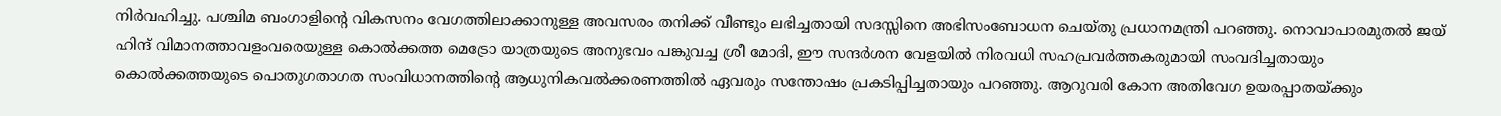നിർവഹിച്ചു. പശ്ചിമ ബംഗാളിന്റെ വികസനം വേഗത്തിലാക്കാനുള്ള അവസരം തനിക്ക് വീണ്ടും ലഭിച്ചതായി സദസ്സിനെ അഭിസംബോധന ചെയ്തു പ്രധാനമന്ത്രി പറഞ്ഞു. നൊവാപാരമുതൽ ജയ് ഹിന്ദ് വിമാനത്താവളംവരെയുള്ള കൊൽക്കത്ത മെട്രോ യാത്രയുടെ അനുഭവം പങ്കുവച്ച ശ്രീ മോദി, ഈ സന്ദർശന വേളയിൽ നിരവധി സഹപ്രവർത്തകരുമായി സംവദിച്ചതായും കൊൽക്കത്തയുടെ പൊതുഗതാഗത സംവിധാനത്തിന്റെ ആധുനികവൽക്കരണത്തിൽ ഏവരും സന്തോഷം പ്രകടിപ്പിച്ചതായും പറഞ്ഞു. ആറുവരി കോന അതിവേഗ ഉയരപ്പാതയ്ക്കും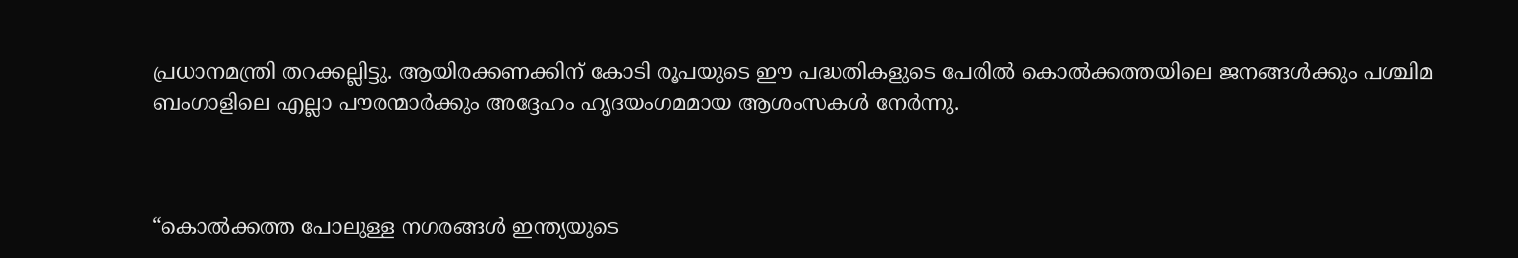പ്രധാനമന്ത്രി തറക്കല്ലിട്ടു. ആയിരക്കണക്കിന് കോടി രൂപയുടെ ഈ പദ്ധതികളുടെ പേരിൽ കൊൽക്കത്തയിലെ ജനങ്ങൾക്കും പശ്ചിമ ബംഗാളിലെ എല്ലാ പൗരന്മാർക്കും അദ്ദേഹം ഹൃദയംഗമമായ ആശംസകൾ നേർന്നു.



“കൊൽക്കത്ത പോലുള്ള നഗരങ്ങൾ ഇന്ത്യയുടെ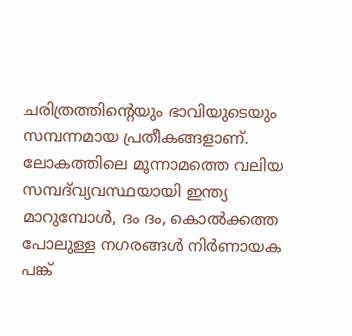ചരിത്രത്തിന്റെയും ഭാവിയുടെയും സമ്പന്നമായ പ്രതീകങ്ങളാണ്. ലോകത്തിലെ മൂന്നാമത്തെ വലിയ സമ്പദ്‌വ്യവസ്ഥയായി ഇന്ത്യ മാറുമ്പോൾ, ദം ദം, കൊൽക്കത്ത പോലുള്ള നഗരങ്ങൾ നിർണായക പങ്ക്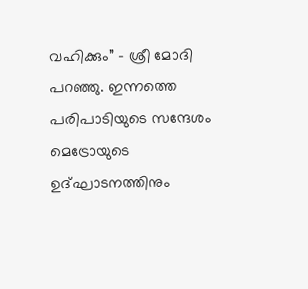വഹിക്കും” - ശ്രീ മോദി പറഞ്ഞു. ഇന്നത്തെ പരിപാടിയുടെ സന്ദേശം മെട്രോയുടെ ഉദ്ഘാടനത്തിനും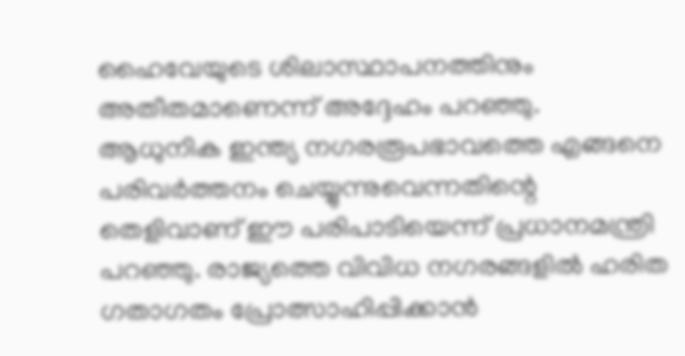ഹൈവേയുടെ ശിലാസ്ഥാപനത്തിനും അതീതമാണെന്ന് അദ്ദേഹം പറഞ്ഞു. ആധുനിക ഇന്ത്യ നഗരരൂപഭാവത്തെ എങ്ങനെ പരിവർത്തനം ചെയ്യുന്നുവെന്നതിന്റെ തെളിവാണ് ഈ പരിപാടിയെന്ന് പ്രധാനമന്ത്രി പറഞ്ഞു. രാജ്യത്തെ വിവിധ നഗരങ്ങളിൽ ഹരിത ഗതാഗതം പ്രോത്സാഹിപ്പിക്കാൻ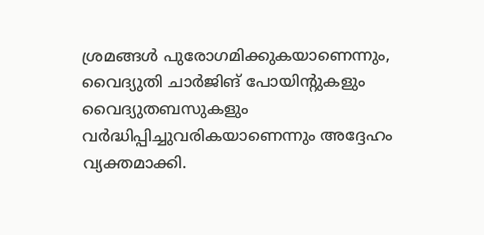ശ്രമങ്ങൾ പുരോഗമിക്കുകയാണെന്നും, വൈദ്യുതി ചാർജിങ് പോയിന്റുകളും വൈദ്യുതബസുകളും വർദ്ധിപ്പിച്ചുവരികയാണെന്നും അദ്ദേഹം വ്യക്തമാക്കി.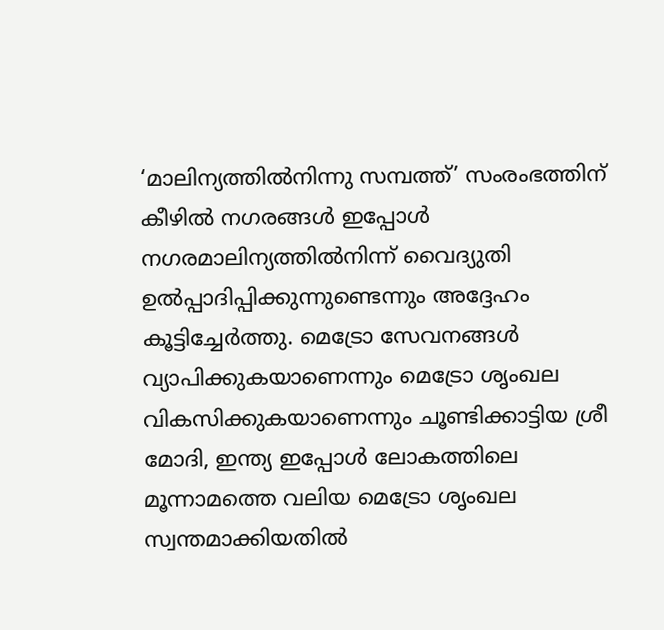‘മാലിന്യത്തിൽനിന്നു സമ്പത്ത്’ സംരംഭത്തിന് കീഴിൽ നഗരങ്ങൾ ഇപ്പോൾ നഗരമാലിന്യത്തിൽനിന്ന് വൈദ്യുതി ഉൽപ്പാദിപ്പിക്കുന്നുണ്ടെന്നും അദ്ദേഹം കൂട്ടിച്ചേർത്തു. മെട്രോ സേവനങ്ങൾ വ്യാപിക്കുകയാണെന്നും മെട്രോ ശൃംഖല വികസിക്കുകയാണെന്നും ചൂണ്ടിക്കാട്ടിയ ശ്രീ മോദി, ഇന്ത്യ ഇപ്പോൾ ലോകത്തിലെ മൂന്നാമത്തെ വലിയ മെട്രോ ശൃംഖല സ്വന്തമാക്കിയതിൽ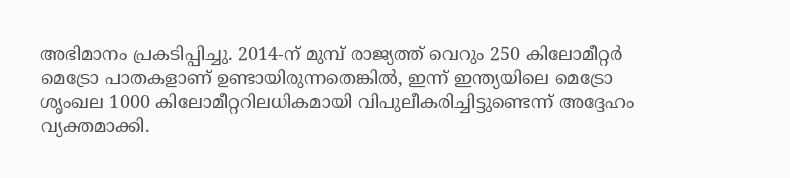അഭിമാനം പ്രകടിപ്പിച്ചു. 2014-ന് മുമ്പ് രാജ്യത്ത് വെറും 250 കിലോമീറ്റർ മെട്രോ പാതകളാണ് ഉണ്ടായിരുന്നതെങ്കിൽ, ഇന്ന് ഇന്ത്യയിലെ മെട്രോ ശൃംഖല 1000 കിലോമീറ്ററിലധികമായി വിപുലീകരിച്ചിട്ടുണ്ടെന്ന് അദ്ദേഹം വ്യക്തമാക്കി.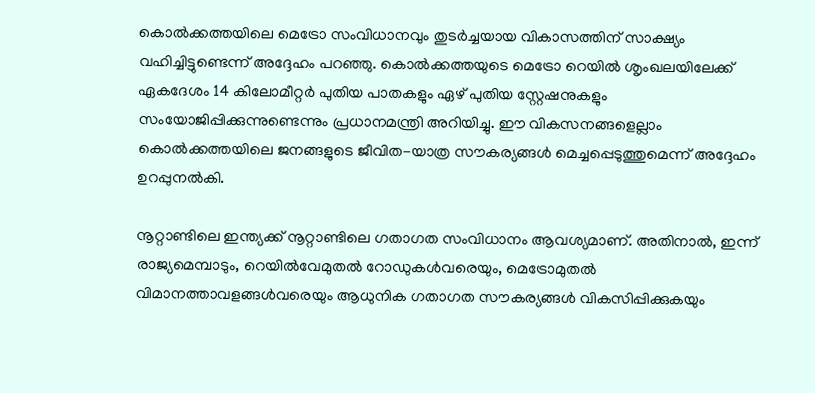കൊൽക്കത്തയിലെ മെട്രോ സംവിധാനവും തുടർച്ചയായ വികാസത്തിന് സാക്ഷ്യം വഹിച്ചിട്ടുണ്ടെന്ന് അദ്ദേഹം പറഞ്ഞു. കൊൽക്കത്തയുടെ മെട്രോ റെയിൽ ശൃംഖലയിലേക്ക് ഏകദേശം 14 കിലോമീറ്റർ പുതിയ പാതകളും ഏഴ് പുതിയ സ്റ്റേഷനുകളും സംയോജിപ്പിക്കുന്നുണ്ടെന്നും പ്രധാനമന്ത്രി അറിയിച്ചു. ഈ വികസനങ്ങളെല്ലാം കൊൽക്കത്തയിലെ ജനങ്ങളുടെ ജീവിത-യാത്ര സൗകര്യങ്ങൾ മെച്ചപ്പെടുത്തുമെന്ന് അദ്ദേഹം ഉറപ്പുനൽകി.

നൂറ്റാണ്ടിലെ ഇന്ത്യക്ക് നൂറ്റാണ്ടിലെ ഗതാഗത സംവിധാനം ആവശ്യമാണ്. അതിനാൽ, ഇന്ന് രാജ്യമെമ്പാടും, റെയിൽവേമുതൽ റോഡുകൾവരെയും, മെട്രോമുതൽ വിമാനത്താവളങ്ങൾവരെയും ആധുനിക ഗതാഗത സൗകര്യങ്ങൾ വികസിപ്പിക്കുകയും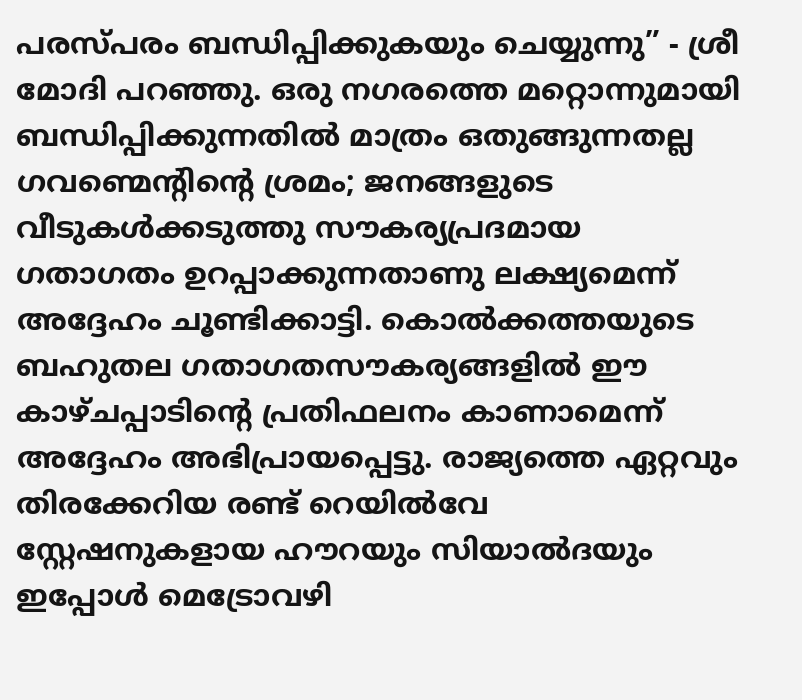പരസ്പരം ബന്ധിപ്പിക്കുകയും ചെയ്യുന്നു” - ശ്രീ മോദി പറഞ്ഞു. ഒരു നഗരത്തെ മറ്റൊന്നുമായി ബന്ധിപ്പിക്കുന്നതിൽ മാത്രം ഒതുങ്ങുന്നതല്ല ഗവണ്മെന്റിന്റെ ശ്രമം; ജനങ്ങളുടെ വീടുകൾക്കടുത്തു സൗകര്യപ്രദമായ ഗതാഗതം ഉറപ്പാക്കുന്നതാണു ലക്ഷ്യമെന്ന് അദ്ദേഹം ചൂണ്ടിക്കാട്ടി. കൊൽക്കത്തയുടെ ബഹുതല ഗതാഗതസൗകര്യങ്ങളിൽ ഈ കാഴ്ചപ്പാടിന്റെ പ്രതിഫലനം കാണാമെന്ന് അദ്ദേഹം അഭിപ്രായപ്പെട്ടു. രാജ്യത്തെ ഏറ്റവും തിരക്കേറിയ രണ്ട് റെയിൽവേ സ്റ്റേഷനുകളായ ഹൗറയും സിയാൽദയും ഇപ്പോൾ മെട്രോവഴി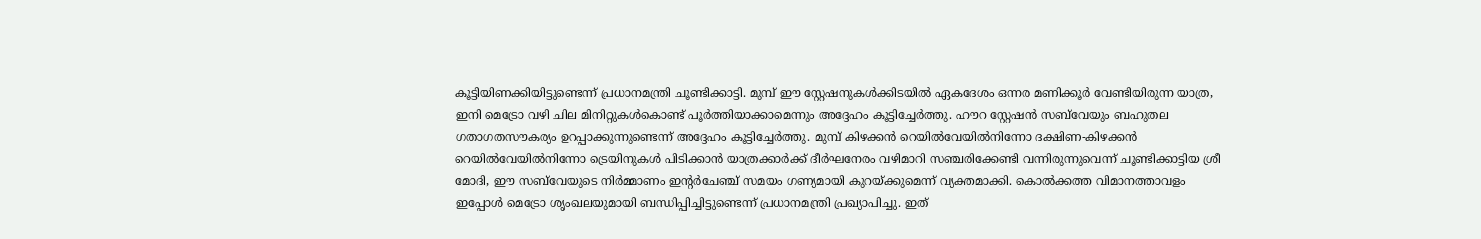കൂട്ടിയിണക്കിയിട്ടുണ്ടെന്ന് പ്രധാനമന്ത്രി ചൂണ്ടിക്കാട്ടി. മുമ്പ് ഈ സ്റ്റേഷനുകൾക്കിടയിൽ ഏകദേശം ഒന്നര മണിക്കൂർ വേണ്ടിയിരുന്ന യാത്ര, ഇനി മെട്രോ വഴി ചില മിനിറ്റുകൾകൊണ്ട് പൂർത്തിയാക്കാമെന്നും അദ്ദേഹം കൂട്ടിച്ചേർത്തു. ഹൗറ സ്റ്റേഷൻ സബ്‌വേയും ബഹുതല ഗതാഗതസൗകര്യം ഉറപ്പാക്കുന്നുണ്ടെന്ന് അദ്ദേഹം കൂട്ടിച്ചേർത്തു. മുമ്പ് കിഴക്കൻ റെയിൽവേയിൽനിന്നോ ദക്ഷിണ-കിഴക്കൻ റെയിൽവേയിൽനിന്നോ ട്രെയിനുകൾ പിടിക്കാൻ യാത്രക്കാർക്ക് ദീർഘനേരം വഴിമാറി സഞ്ചരിക്കേണ്ടി വന്നിരുന്നുവെന്ന് ചൂണ്ടിക്കാട്ടിയ ശ്രീ മോദി, ഈ സബ്‌വേയുടെ നിർമ്മാണം ഇന്റർചേഞ്ച് സമയം ഗണ്യമായി കുറയ്ക്കുമെന്ന് വ്യക്തമാക്കി. കൊൽക്കത്ത വിമാനത്താവളം ഇപ്പോൾ മെട്രോ ശൃംഖലയുമായി ബന്ധിപ്പിച്ചിട്ടുണ്ടെന്ന് പ്രധാനമന്ത്രി പ്രഖ്യാപിച്ചു. ഇത്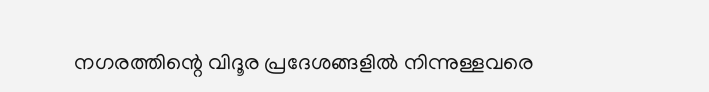നഗരത്തിന്റെ വിദൂര പ്രദേശങ്ങളിൽ നിന്നുള്ളവരെ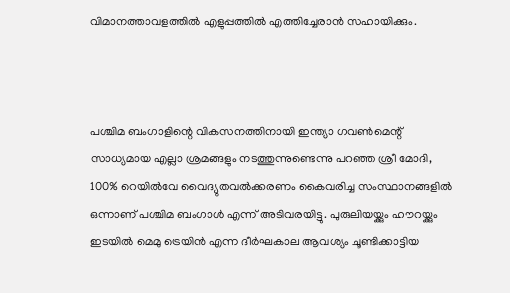വിമാനത്താവളത്തിൽ എളുപ്പത്തിൽ എത്തിച്ചേരാൻ സഹായിക്കും.



പശ്ചിമ ബംഗാളിന്റെ വികസനത്തിനായി ഇന്ത്യാ ഗവൺമെന്റ് സാധ്യമായ എല്ലാ ശ്രമങ്ങളും നടത്തുന്നുണ്ടെന്നു പറഞ്ഞ ശ്രീ മോദി, 100% റെയിൽവേ വൈദ്യുതവൽക്കരണം കൈവരിച്ച സംസ്ഥാനങ്ങളിൽ ഒന്നാണ് പശ്ചിമ ബംഗാൾ എന്ന് അടിവരയിട്ടു. പുരുലിയയ്ക്കും ഹൗറയ്ക്കും ഇടയിൽ മെമു ട്രെയിൻ എന്ന ദീർഘകാല ആവശ്യം ചൂണ്ടിക്കാട്ടിയ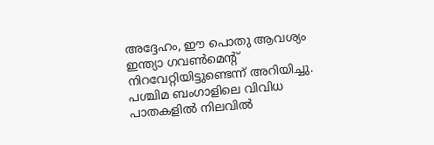അദ്ദേഹം, ഈ പൊതു ആവശ്യം ഇന്ത്യാ ഗവൺമെന്റ് നിറവേറ്റിയിട്ടുണ്ടെന്ന് അറിയിച്ചു. പശ്ചിമ ബംഗാളിലെ വിവിധ പാതകളിൽ നിലവിൽ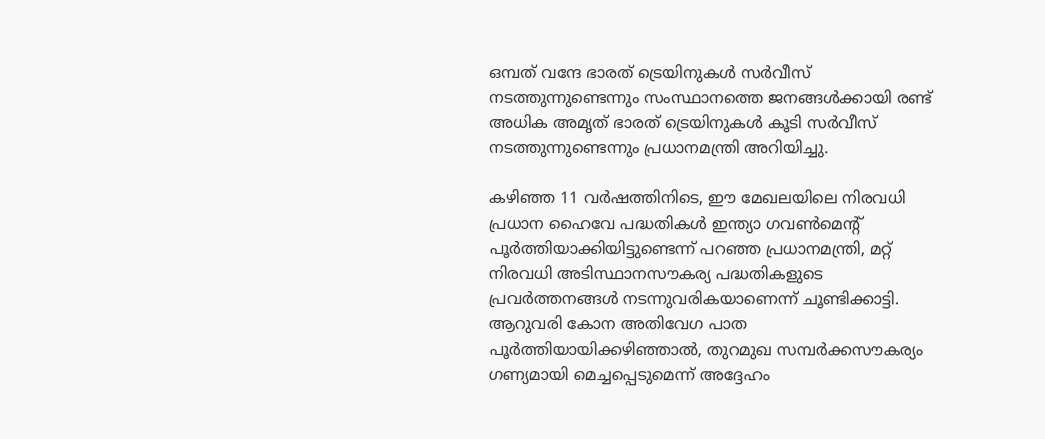ഒമ്പത് വന്ദേ ഭാരത് ട്രെയിനുകൾ സർവീസ് നടത്തുന്നുണ്ടെന്നും സംസ്ഥാനത്തെ ജനങ്ങൾക്കായി രണ്ട് അധിക അമൃത് ഭാരത് ട്രെയിനുകൾ കൂടി സർവീസ് നടത്തുന്നുണ്ടെന്നും പ്രധാനമന്ത്രി അറിയിച്ചു.

കഴിഞ്ഞ 11 വർഷത്തിനിടെ, ഈ മേഖലയിലെ നിരവധി പ്രധാന ഹൈവേ പദ്ധതികൾ ഇന്ത്യാ ഗവൺമെന്റ് പൂർത്തിയാക്കിയിട്ടുണ്ടെന്ന് പറഞ്ഞ പ്രധാനമന്ത്രി, മറ്റ് നിരവധി അടിസ്ഥാനസൗകര്യ പദ്ധതികളുടെ പ്രവർത്തനങ്ങൾ നടന്നുവരികയാണെന്ന് ചൂണ്ടിക്കാട്ടി. ആറുവരി കോന അതിവേഗ പാത പൂർത്തിയായിക്കഴിഞ്ഞാൽ, തുറമുഖ സമ്പർക്കസൗകര്യം ഗണ്യമായി മെച്ചപ്പെടുമെന്ന് അദ്ദേഹം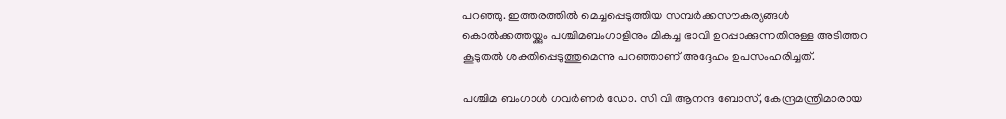പറഞ്ഞു. ഇത്തരത്തിൽ മെച്ചപ്പെടുത്തിയ സമ്പർക്കസൗകര്യങ്ങൾ കൊൽക്കത്തയ്ക്കും പശ്ചിമബംഗാളിനും മികച്ച ഭാവി ഉറപ്പാക്കുന്നതിനുള്ള അടിത്തറ കൂടുതൽ ശക്തിപ്പെടുത്തുമെന്നു പറഞ്ഞാണ് അദ്ദേഹം ഉപസംഹരിച്ചത്.

പശ്ചിമ ബംഗാൾ ഗവർണർ ഡോ. സി വി ആനന്ദ ബോസ്, കേന്ദ്രമന്ത്രിമാരായ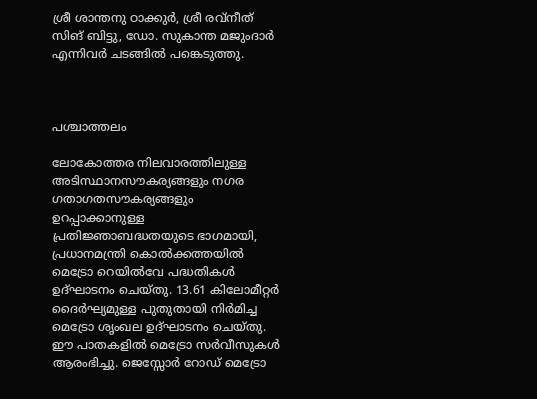ശ്രീ ശാന്തനു ഠാക്കുർ, ശ്രീ രവ്നീത് സിങ് ബിട്ടു, ഡോ. സുകാന്ത മജുംദാർ എന്നിവർ ചടങ്ങിൽ പങ്കെടുത്തു.



പശ്ചാത്തലം

ലോകോത്തര നിലവാരത്തിലുള്ള അടിസ്ഥാനസൗകര്യങ്ങളും നഗര ഗതാഗതസൗകര്യങ്ങളും ഉറപ്പാക്കാനുള്ള പ്രതിജ്ഞാബദ്ധതയുടെ ഭാഗമായി, പ്രധാനമന്ത്രി കൊൽക്കത്തയിൽ മെട്രോ റെയിൽവേ പദ്ധതികൾ ഉദ്ഘാടനം ചെയ്തു. 13.61 കിലോമീറ്റർ ദൈർഘ്യമുള്ള പുതുതായി നിർമിച്ച മെട്രോ ശൃംഖല ഉദ്ഘാടനം ചെയ്തു. ഈ പാതകളിൽ മെട്രോ സർവീസുകൾ ആരംഭിച്ചു. ജെസ്സോർ റോഡ് മെട്രോ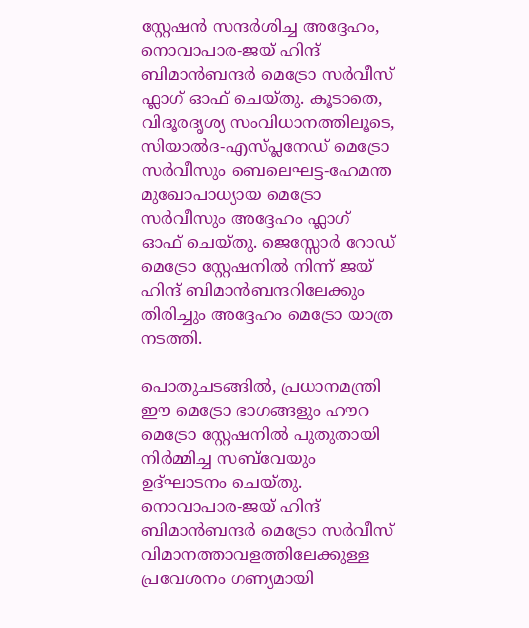സ്റ്റേഷൻ സന്ദർശിച്ച അദ്ദേഹം, നൊവാപാര-ജയ് ഹിന്ദ് ബിമാൻബന്ദർ മെട്രോ സർവീസ് ഫ്ലാഗ് ഓഫ് ചെയ്തു. കൂടാതെ, വിദൂരദൃശ്യ സംവിധാനത്തിലൂടെ, സിയാൽദ-എസ്പ്ലനേഡ് മെട്രോ സർവീസും ബെലെഘട്ട-ഹേമന്ത മുഖോപാധ്യായ മെട്രോ സർവീസും അദ്ദേഹം ഫ്ലാഗ് ഓഫ് ചെയ്തു. ജെസ്സോർ റോഡ് മെട്രോ സ്റ്റേഷനിൽ നിന്ന് ജയ് ഹിന്ദ് ബിമാൻബന്ദറിലേക്കും തിരിച്ചും അദ്ദേഹം മെട്രോ യാത്ര നടത്തി.

പൊതുചടങ്ങിൽ, പ്രധാനമന്ത്രി ഈ മെട്രോ ഭാഗങ്ങളും ഹൗറ മെട്രോ സ്റ്റേഷനിൽ പുതുതായി നിർമ്മിച്ച സബ്‌വേയും ഉദ്ഘാടനം ചെയ്തു. നൊവാപാര-ജയ് ഹിന്ദ് ബിമാൻബന്ദർ മെട്രോ സർവീസ് വിമാനത്താവളത്തിലേക്കുള്ള പ്രവേശനം ഗണ്യമായി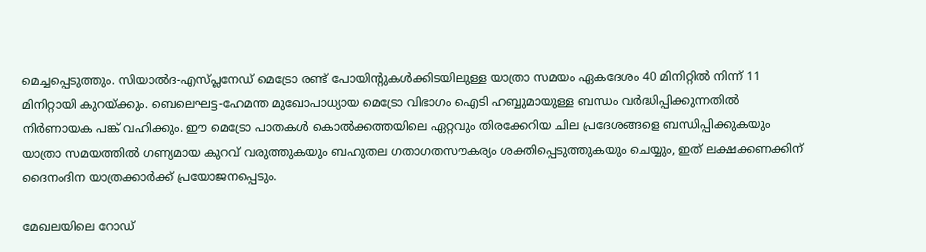മെച്ചപ്പെടുത്തും. സിയാൽദ-എസ്പ്ലനേഡ് മെട്രോ രണ്ട് പോയിന്റുകൾക്കിടയിലുള്ള യാത്രാ സമയം ഏകദേശം 40 മിനിറ്റിൽ നിന്ന് 11 മിനിറ്റായി കുറയ്ക്കും. ബെലെഘട്ട-ഹേമന്ത മുഖോപാധ്യായ മെട്രോ വിഭാഗം ഐടി ഹബ്ബുമായുള്ള ബന്ധം വർദ്ധിപ്പിക്കുന്നതിൽ നിർണായക പങ്ക് വഹിക്കും. ഈ മെട്രോ പാതകൾ കൊൽക്കത്തയിലെ ഏറ്റവും തിരക്കേറിയ ചില പ്രദേശങ്ങളെ ബന്ധിപ്പിക്കുകയും യാത്രാ സമയത്തിൽ ഗണ്യമായ കുറവ് വരുത്തുകയും ബഹുതല ഗതാഗതസൗകര്യം ശക്തിപ്പെടുത്തുകയും ചെയ്യും, ഇത് ലക്ഷക്കണക്കിന് ദൈനംദിന യാത്രക്കാർക്ക് പ്രയോജനപ്പെടും.

മേഖലയിലെ റോഡ്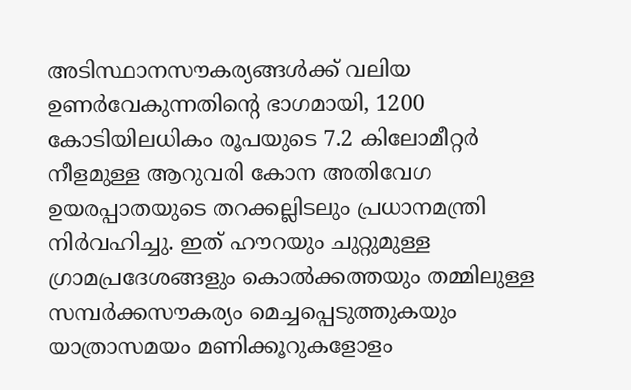അടിസ്ഥാനസൗകര്യങ്ങൾക്ക് വലിയ ഉണർവേകുന്നതിന്റെ ഭാഗമായി, 1200 കോടിയിലധികം രൂപയുടെ 7.2 കിലോമീറ്റർ നീളമുള്ള ആറുവരി കോന അതിവേഗ ഉയരപ്പാതയുടെ തറക്കല്ലിടലും പ്രധാനമന്ത്രി നിർവഹിച്ചു. ഇത് ഹൗറയും ചുറ്റുമുള്ള ഗ്രാമപ്രദേശങ്ങളും കൊൽക്കത്തയും തമ്മിലുള്ള സമ്പർക്കസൗകര്യം മെച്ചപ്പെടുത്തുകയും യാത്രാസമയം മണിക്കൂറുകളോളം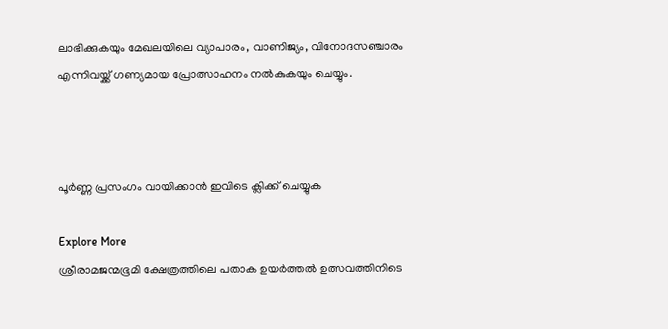ലാഭിക്കുകയും മേഖലയിലെ വ്യാപാരം, വാണിജ്യം, വിനോദസഞ്ചാരം എന്നിവയ്ക്ക് ഗണ്യമായ പ്രോത്സാഹനം നൽകുകയും ചെയ്യും.



പൂർണ്ണ പ്രസംഗം വായിക്കാൻ ഇവിടെ ക്ലിക്ക് ചെയ്യുക

Explore More
ശ്രീരാമജന്മഭൂമി ക്ഷേത്രത്തിലെ പതാക ഉയർത്തൽ ഉത്സവത്തിനിടെ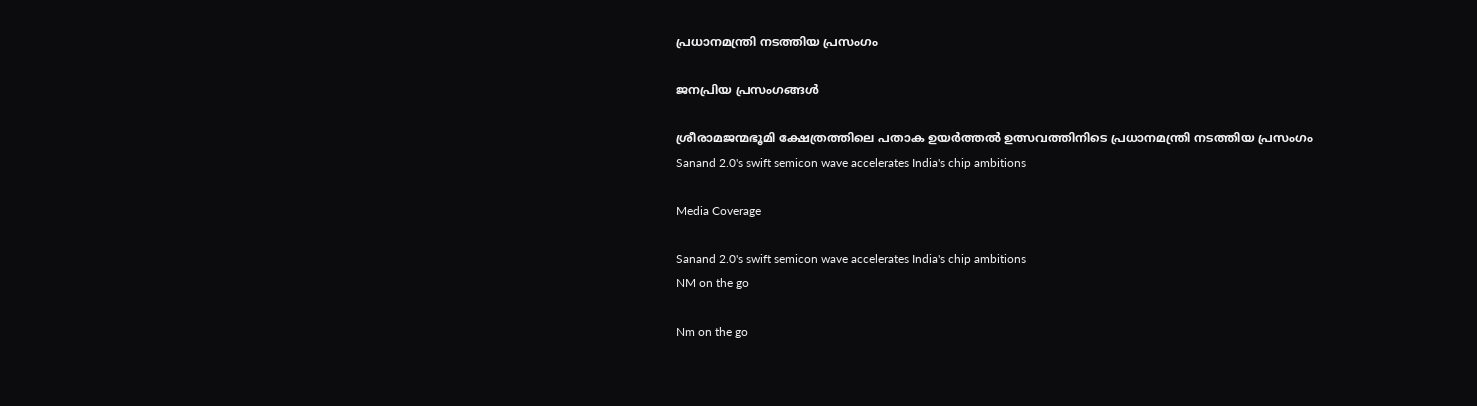പ്രധാനമന്ത്രി നടത്തിയ പ്രസംഗം

ജനപ്രിയ പ്രസംഗങ്ങൾ

ശ്രീരാമജന്മഭൂമി ക്ഷേത്രത്തിലെ പതാക ഉയർത്തൽ ഉത്സവത്തിനിടെ പ്രധാനമന്ത്രി നടത്തിയ പ്രസംഗം
Sanand 2.0's swift semicon wave accelerates India's chip ambitions

Media Coverage

Sanand 2.0's swift semicon wave accelerates India's chip ambitions
NM on the go

Nm on the go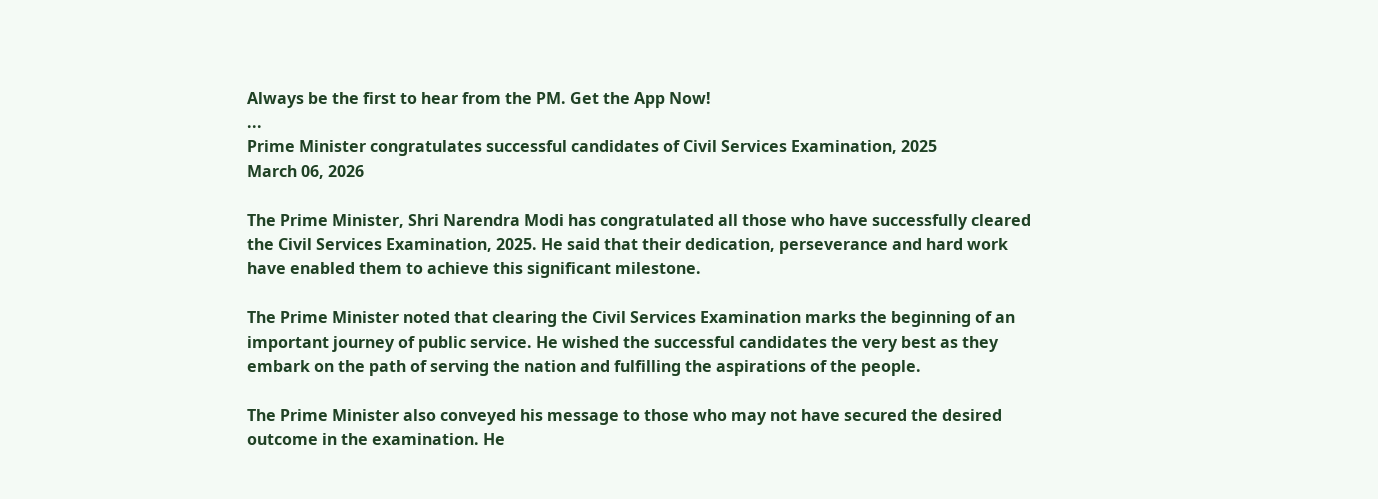Always be the first to hear from the PM. Get the App Now!
...
Prime Minister congratulates successful candidates of Civil Services Examination, 2025
March 06, 2026

The Prime Minister, Shri Narendra Modi has congratulated all those who have successfully cleared the Civil Services Examination, 2025. He said that their dedication, perseverance and hard work have enabled them to achieve this significant milestone.

The Prime Minister noted that clearing the Civil Services Examination marks the beginning of an important journey of public service. He wished the successful candidates the very best as they embark on the path of serving the nation and fulfilling the aspirations of the people.

The Prime Minister also conveyed his message to those who may not have secured the desired outcome in the examination. He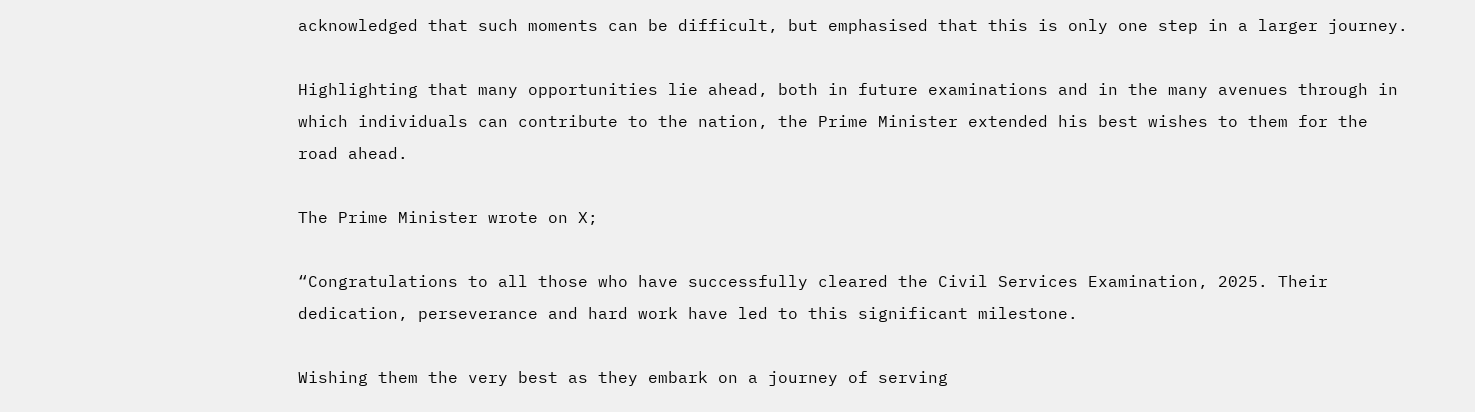acknowledged that such moments can be difficult, but emphasised that this is only one step in a larger journey.

Highlighting that many opportunities lie ahead, both in future examinations and in the many avenues through in which individuals can contribute to the nation, the Prime Minister extended his best wishes to them for the road ahead.

The Prime Minister wrote on X;

“Congratulations to all those who have successfully cleared the Civil Services Examination, 2025. Their dedication, perseverance and hard work have led to this significant milestone.

Wishing them the very best as they embark on a journey of serving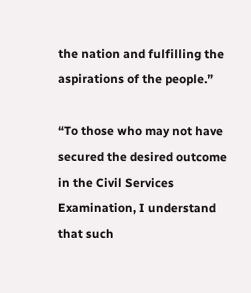the nation and fulfilling the aspirations of the people.”

“To those who may not have secured the desired outcome in the Civil Services Examination, I understand that such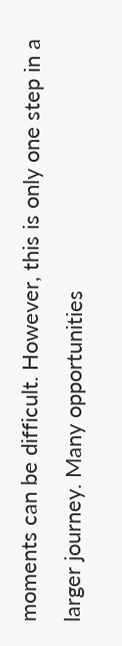moments can be difficult. However, this is only one step in a larger journey. Many opportunities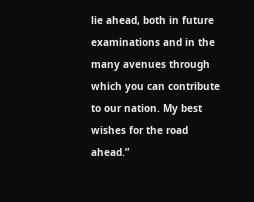lie ahead, both in future examinations and in the many avenues through which you can contribute to our nation. My best wishes for the road ahead.”